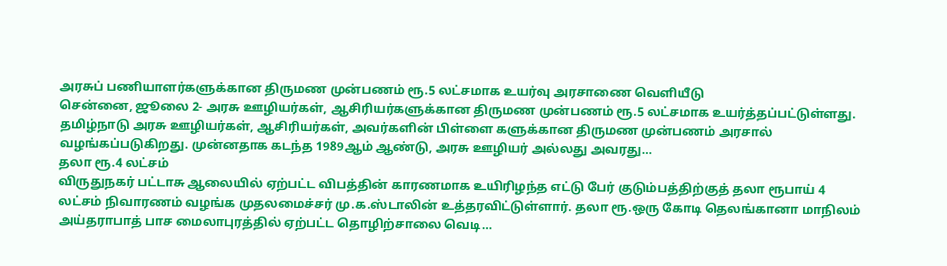அரசுப் பணியாளர்களுக்கான திருமண முன்பணம் ரூ.5 லட்சமாக உயர்வு அரசாணை வெளியீடு
சென்னை, ஜூலை 2- அரசு ஊழியர்கள், ஆசிரியர்களுக்கான திருமண முன்பணம் ரூ.5 லட்சமாக உயர்த்தப்பட்டுள்ளது. தமிழ்நாடு அரசு ஊழியர்கள், ஆசிரியர்கள், அவர்களின் பிள்ளை களுக்கான திருமண முன்பணம் அரசால் வழங்கப்படுகிறது. முன்னதாக கடந்த 1989ஆம் ஆண்டு, அரசு ஊழியர் அல்லது அவரது…
தலா ரூ.4 லட்சம்
விருதுநகர் பட்டாசு ஆலையில் ஏற்பட்ட விபத்தின் காரணமாக உயிரிழந்த எட்டு பேர் குடும்பத்திற்குத் தலா ரூபாய் 4 லட்சம் நிவாரணம் வழங்க முதலமைச்சர் மு.க.ஸ்டாலின் உத்தரவிட்டுள்ளார். தலா ரூ.ஒரு கோடி தெலங்கானா மாநிலம் அய்தராபாத் பாச மைலாபுரத்தில் ஏற்பட்ட தொழிற்சாலை வெடி…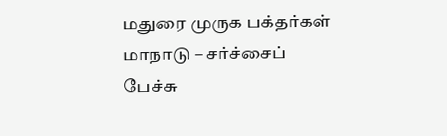மதுரை முருக பக்தர்கள் மாநாடு – சர்ச்சைப் பேச்சு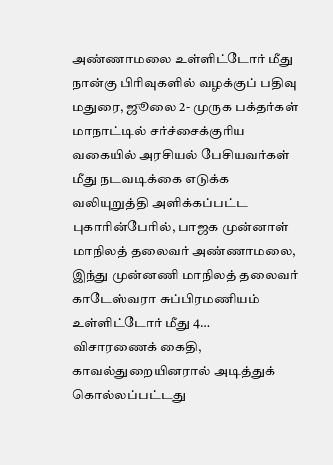அண்ணாமலை உள்ளிட்டோர் மீது நான்கு பிரிவுகளில் வழக்குப் பதிவு
மதுரை, ஜூலை 2- முருக பக்தர்கள் மாநாட்டில் சர்ச்சைக்குரிய வகையில் அரசியல் பேசியவர்கள் மீது நடவடிக்கை எடுக்க வலியுறுத்தி அளிக்கப்பட்ட புகாரின்பேரில், பாஜக முன்னாள் மாநிலத் தலைவர் அண்ணாமலை, இந்து முன்னணி மாநிலத் தலைவர் காடேஸ்வரா சுப்பிரமணியம் உள்ளிட்டோர் மீது 4…
விசாரணைக் கைதி, காவல்துறையினரால் அடித்துக் கொல்லப்பட்டது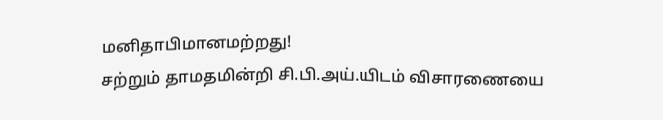மனிதாபிமானமற்றது!
சற்றும் தாமதமின்றி சி.பி.அய்.யிடம் விசாரணையை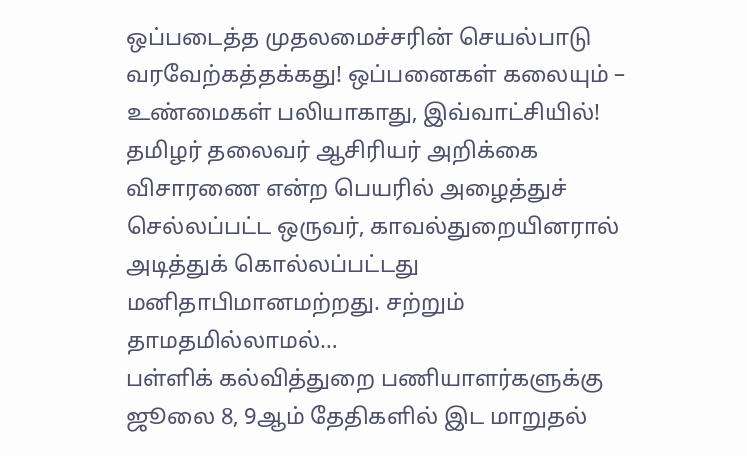ஒப்படைத்த முதலமைச்சரின் செயல்பாடு வரவேற்கத்தக்கது! ஒப்பனைகள் கலையும் – உண்மைகள் பலியாகாது, இவ்வாட்சியில்! தமிழர் தலைவர் ஆசிரியர் அறிக்கை விசாரணை என்ற பெயரில் அழைத்துச் செல்லப்பட்ட ஒருவர், காவல்துறையினரால் அடித்துக் கொல்லப்பட்டது மனிதாபிமானமற்றது. சற்றும் தாமதமில்லாமல்…
பள்ளிக் கல்வித்துறை பணியாளர்களுக்கு ஜூலை 8, 9ஆம் தேதிகளில் இட மாறுதல்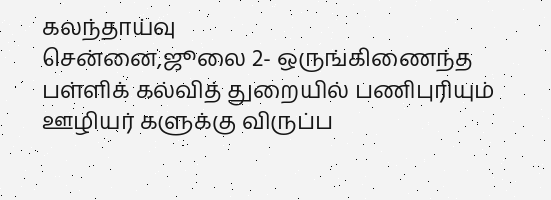கலந்தாய்வு
சென்னை,ஜூலை 2- ஒருங்கிணைந்த பள்ளிக் கல்வித் துறையில் பணிபுரியும் ஊழியர் களுக்கு விருப்ப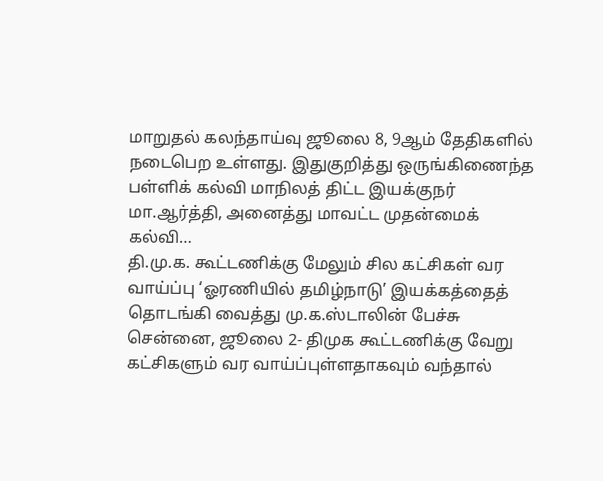மாறுதல் கலந்தாய்வு ஜூலை 8, 9ஆம் தேதிகளில் நடைபெற உள்ளது. இதுகுறித்து ஒருங்கிணைந்த பள்ளிக் கல்வி மாநிலத் திட்ட இயக்குநர் மா.ஆர்த்தி, அனைத்து மாவட்ட முதன்மைக் கல்வி…
தி.மு.க. கூட்டணிக்கு மேலும் சில கட்சிகள் வர வாய்ப்பு ‘ஓரணியில் தமிழ்நாடு’ இயக்கத்தைத் தொடங்கி வைத்து மு.க.ஸ்டாலின் பேச்சு
சென்னை, ஜூலை 2- திமுக கூட்டணிக்கு வேறு கட்சிகளும் வர வாய்ப்புள்ளதாகவும் வந்தால்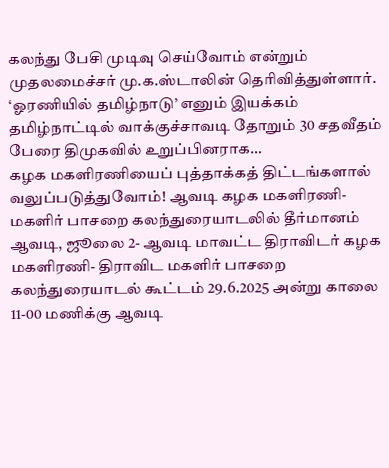கலந்து பேசி முடிவு செய்வோம் என்றும் முதலமைச்சர் மு.க.ஸ்டாலின் தெரிவித்துள்ளார். ‘ஓரணியில் தமிழ்நாடு’ எனும் இயக்கம் தமிழ்நாட்டில் வாக்குச்சாவடி தோறும் 30 சதவீதம் பேரை திமுகவில் உறுப்பினராக…
கழக மகளிரணியைப் புத்தாக்கத் திட்டங்களால் வலுப்படுத்துவோம்! ஆவடி கழக மகளிரணி-மகளிர் பாசறை கலந்துரையாடலில் தீர்மானம்
ஆவடி, ஜூலை 2- ஆவடி மாவட்ட திராவிடர் கழக மகளிரணி- திராவிட மகளிர் பாசறை கலந்துரையாடல் கூட்டம் 29.6.2025 அன்று காலை 11-00 மணிக்கு ஆவடி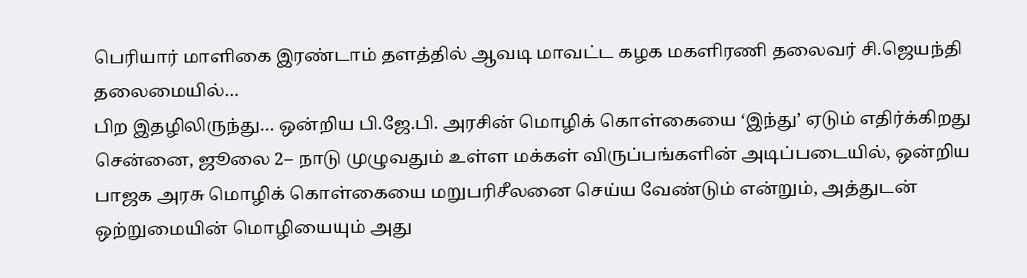பெரியார் மாளிகை இரண்டாம் தளத்தில் ஆவடி மாவட்ட கழக மகளிரணி தலைவர் சி.ஜெயந்தி தலைமையில்…
பிற இதழிலிருந்து… ஒன்றிய பி.ஜே.பி. அரசின் மொழிக் கொள்கையை ‘இந்து’ ஏடும் எதிர்க்கிறது
சென்னை, ஜூலை 2– நாடு முழுவதும் உள்ள மக்கள் விருப்பங்களின் அடிப்படையில், ஒன்றிய பாஜக அரசு மொழிக் கொள்கையை மறுபரிசீலனை செய்ய வேண்டும் என்றும், அத்துடன் ஒற்றுமையின் மொழியையும் அது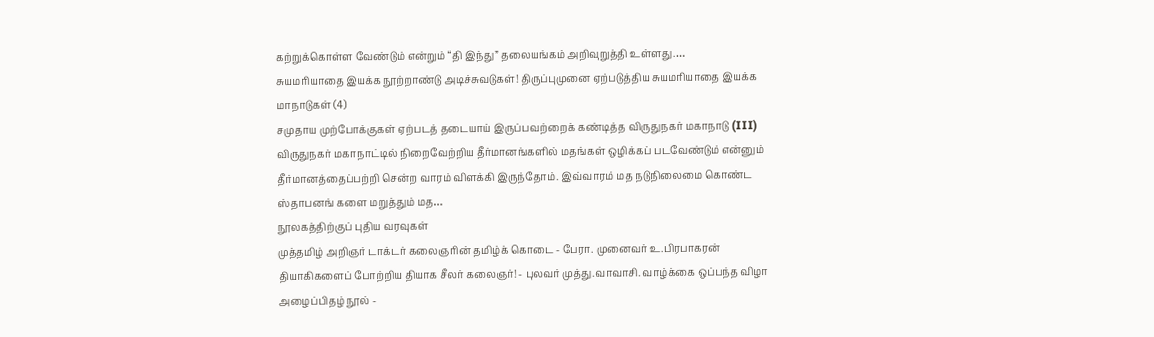கற்றுக்கொள்ள வேண்டும் என்றும் “தி இந்து” தலையங்கம் அறிவுறுத்தி உள்ளது.…
சுயமரியாதை இயக்க நூற்றாண்டு அடிச்சுவடுகள்! திருப்புமுனை ஏற்படுத்திய சுயமரியாதை இயக்க மாநாடுகள் (4)
சமுதாய முற்போக்குகள் ஏற்படத் தடையாய் இருப்பவற்றைக் கண்டித்த விருதுநகர் மகாநாடு (III) விருதுநகர் மகாநாட்டில் நிறைவேற்றிய தீர்மானங்களில் மதங்கள் ஒழிக்கப் படவேண்டும் என்னும் தீர்மானத்தைப்பற்றி சென்ற வாரம் விளக்கி இருந்தோம். இவ்வாரம் மத நடுநிலைமை கொண்ட ஸ்தாபனங் களை மறுத்தும் மத…
நூலகத்திற்குப் புதிய வரவுகள்
முத்தமிழ் அறிஞர் டாக்டர் கலைஞரின் தமிழ்க் கொடை - பேரா. முனைவர் உ.பிரபாகரன் தியாகிகளைப் போற்றிய தியாக சீலர் கலைஞர்! - புலவர் முத்து.வாவாசி. வாழ்க்கை ஒப்பந்த விழா அழைப்பிதழ் நூல் -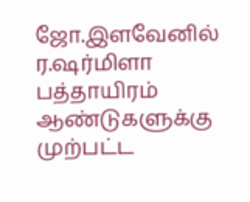ஜோ.இளவேனில் ர.ஷர்மிளா பத்தாயிரம் ஆண்டுகளுக்கு முற்பட்ட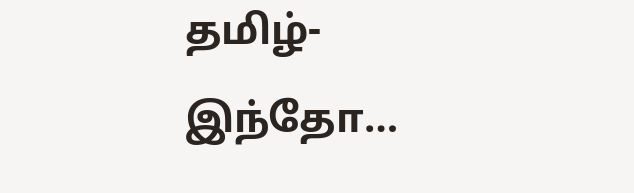தமிழ்-இந்தோ…